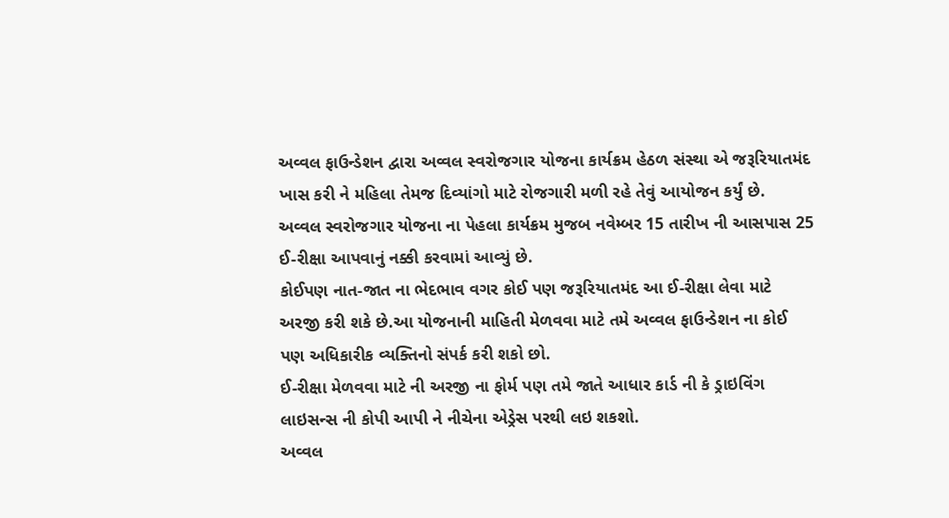અવ્વલ ફાઉન્ડેશન દ્વારા અવ્વલ સ્વરોજગાર યોજના કાર્યક્રમ હેઠળ સંસ્થા એ જરૂરિયાતમંદ ખાસ કરી ને મહિલા તેમજ દિવ્યાંગો માટે રોજગારી મળી રહે તેવું આયોજન કર્યું છે.
અવ્વલ સ્વરોજગાર યોજના ના પેહલા કાર્યક્રમ મુજબ નવેમ્બર 15 તારીખ ની આસપાસ 25 ઈ-રીક્ષા આપવાનું નક્કી કરવામાં આવ્યું છે.
કોઈપણ નાત-જાત ના ભેદભાવ વગર કોઈ પણ જરૂરિયાતમંદ આ ઈ-રીક્ષા લેવા માટે અરજી કરી શકે છે.આ યોજનાની માહિતી મેળવવા માટે તમે અવ્વલ ફાઉન્ડેશન ના કોઈ પણ અધિકારીક વ્યક્તિનો સંપર્ક કરી શકો છો.
ઈ-રીક્ષા મેળવવા માટે ની અરજી ના ફોર્મ પણ તમે જાતે આધાર કાર્ડ ની કે ડ્રાઇવિંગ લાઇસન્સ ની કોપી આપી ને નીચેના એડ્રેસ પરથી લઇ શકશો.
અવ્વલ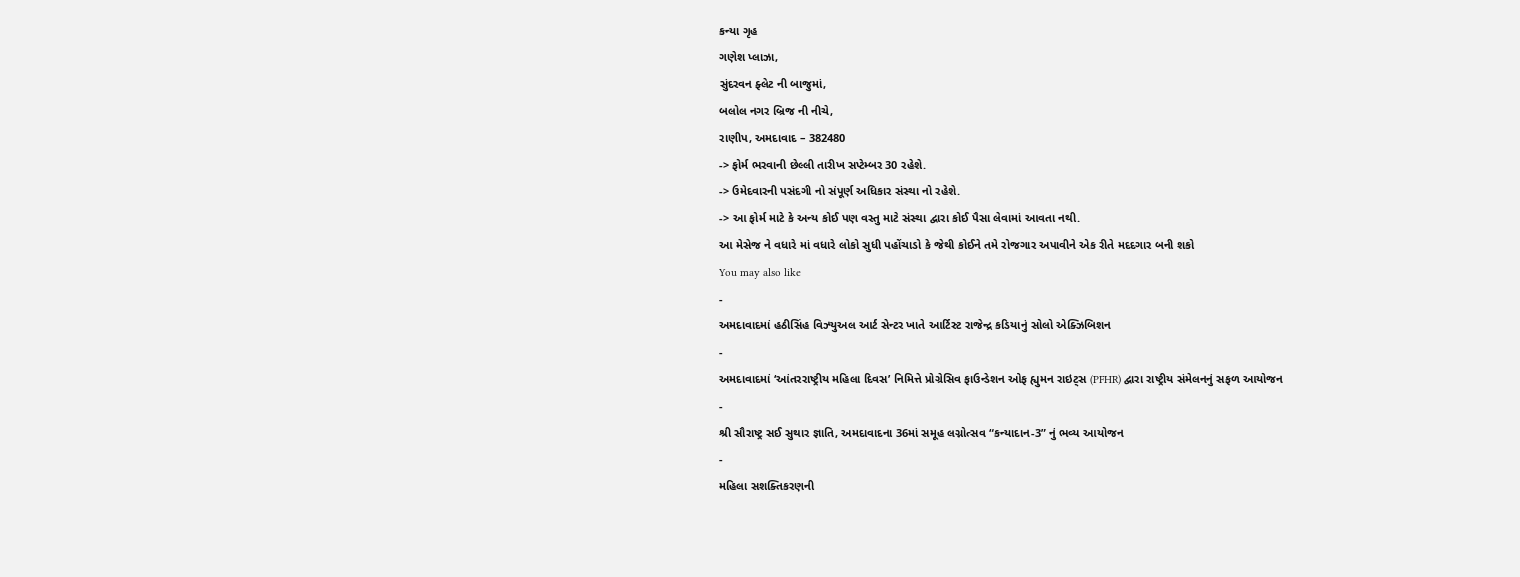કન્યા ગૃહ
ગણેશ પ્લાઝા,
સુંદરવન ફ્લેટ ની બાજુમાં,
બલોલ નગર બ્રિજ ની નીચે,
રાણીપ, અમદાવાદ – 382480
-> ફોર્મ ભરવાની છેલ્લી તારીખ સપ્ટેમ્બર 30 રહેશે.
-> ઉમેદવારની પસંદગી નો સંપૂર્ણ અધિકાર સંસ્થા નો રહેશે.
-> આ ફોર્મ માટે કે અન્ય કોઈ પણ વસ્તુ માટે સંસ્થા દ્વારા કોઈ પૈસા લેવામાં આવતા નથી.
આ મેસેજ ને વધારે માં વધારે લોકો સુધી પહોંચાડો કે જેથી કોઈને તમે રોજગાર અપાવીને એક રીતે મદદગાર બની શકો
You may also like
-
અમદાવાદમાં હઠીસિંહ વિઝ્યુઅલ આર્ટ સેન્ટર ખાતે આર્ટિસ્ટ રાજેન્દ્ર કડિયાનું સોલો એક્ઝિબિશન
-
અમદાવાદમાં ‘આંતરરાષ્ટ્રીય મહિલા દિવસ’ નિમિત્તે પ્રોગ્રેસિવ ફાઉન્ડેશન ઓફ હ્યુમન રાઇટ્સ (PFHR) દ્વારા રાષ્ટ્રીય સંમેલનનું સફળ આયોજન
-
શ્રી સૌરાષ્ટ્ર સઈ સુથાર જ્ઞાતિ, અમદાવાદના 36માં સમૂહ લગ્નોત્સવ “કન્યાદાન-3” નું ભવ્ય આયોજન
-
મહિલા સશક્તિકરણની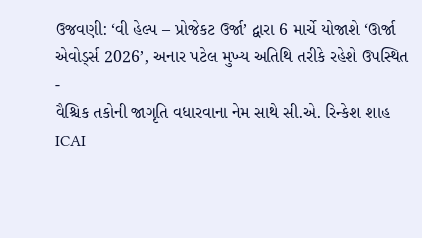ઉજવણી: ‘વી હેલ્પ – પ્રોજેકટ ઉર્જા’ દ્વારા 6 માર્ચે યોજાશે ‘ઊર્જા એવોર્ડ્સ 2026’, અનાર પટેલ મુખ્ય અતિથિ તરીકે રહેશે ઉપસ્થિત
-
વૈશ્ચિક તકોની જાગૃતિ વધારવાના નેમ સાથે સી.એ. રિન્કેશ શાહ ICAI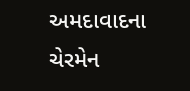અમદાવાદના ચેરમેન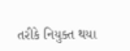તરીકે નિયુક્ત થયા